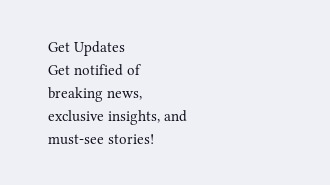Get Updates
Get notified of breaking news, exclusive insights, and must-see stories!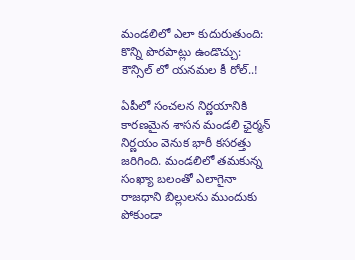మండలిలో ఎలా కుదురుతుంది: కొన్ని పొరపాట్లు ఉండొచ్చు: కౌన్సిల్ లో యనమల కీ రోల్..!

ఏపీలో సంచలన నిర్ణయానికి కారణమైన శాసన మండలి ఛైర్మన్ నిర్ణయం వెనుక భారీ కసరత్తు జరిగింది. మండలిలో తమకున్న సంఖ్యా బలంతో ఎలాగైనా రాజధాని బిల్లులను ముందుకు పోకుండా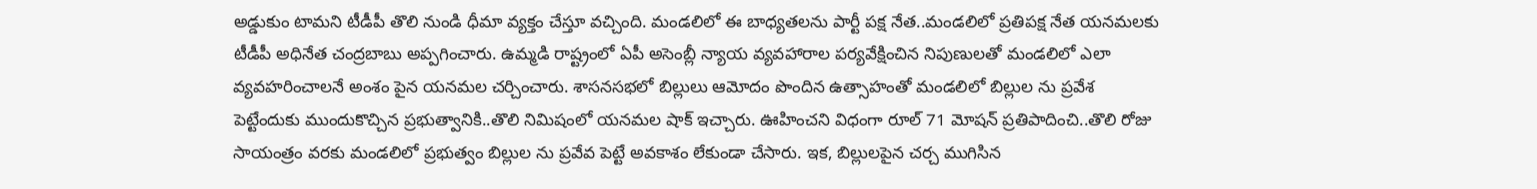అడ్డుకుం టామని టీడీపీ తొలి నుండి ధీమా వ్యక్తం చేస్తూ వచ్చింది. మండలిలో ఈ బాధ్యతలను పార్టీ పక్ష నేత..మండలిలో ప్రతిపక్ష నేత యనమలకు టీడీపీ అధినేత చంద్రబాబు అప్పగించారు. ఉమ్మడి రాష్ట్రంలో ఏపీ అసెంబ్లీ న్యాయ వ్యవహారాల పర్యవేక్షించిన నిపుణులతో మండలిలో ఎలా వ్యవహరించాలనే అంశం పైన యనమల చర్చించారు. శాసనసభలో బిల్లులు ఆమోదం పొందిన ఉత్సాహంతో మండలిలో బిల్లుల ను ప్రవేశ పెట్టేందుకు ముందుకొచ్చిన ప్రభుత్వానికి..తొలి నిమిషంలో యనమల షాక్ ఇచ్చారు. ఊహించని విధంగా రూల్ 71 మోషన్ ప్రతిపాదించి..తొలి రోజు సాయంత్రం వరకు మండలిలో ప్రభుత్వం బిల్లుల ను ప్రవేవ పెట్టే అవకాశం లేకుండా చేసారు. ఇక, బిల్లులపైన చర్చ ముగిసిన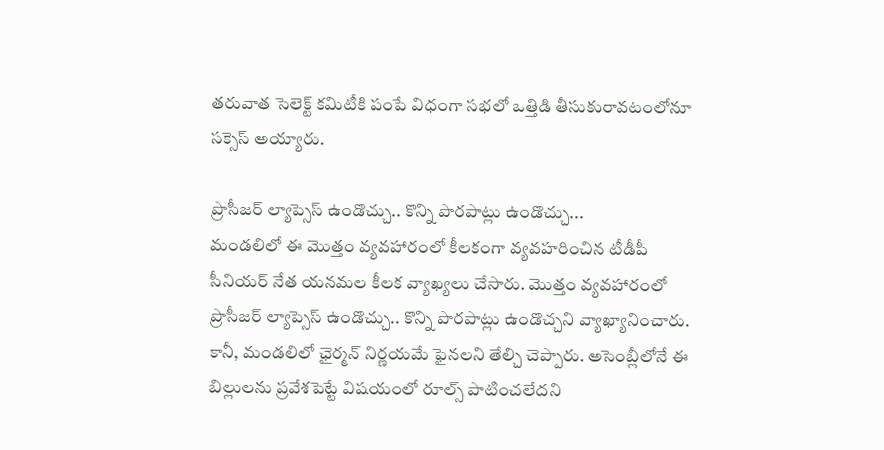తరువాత సెలెక్ట్ కమిటీకి పంపే విధంగా సభలో ఒత్తిడి తీసుకురావటంలోనూ సక్సెస్ అయ్యారు.

ప్రొసీజర్ ల్యాప్సెస్ ఉండొచ్చు.. కొన్ని పొరపాట్లు ఉండొచ్చు...
మండలిలో ఈ మొత్తం వ్యవహారంలో కీలకంగా వ్యవహరించిన టీడీపీ సీనియర్ నేత యనమల కీలక వ్యాఖ్యలు చేసారు. మొత్తం వ్యవహారంలో ప్రొసీజర్ ల్యాప్సెస్ ఉండొచ్చు.. కొన్ని పొరపాట్లు ఉండొచ్చని వ్యాఖ్యానించారు. కానీ, మండలిలో ఛైర్మన్ నిర్ణయమే ఫైనలని తేల్చి చెప్పారు. అసెంబ్లీలోనే ఈ బిల్లులను ప్రవేశపెట్టే విషయంలో రూల్స్ పాటించలేదని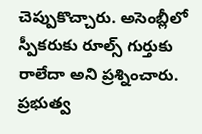చెప్పుకొచ్చారు. అసెంబ్లీలో స్పీకరుకు రూల్స్ గుర్తుకు రాలేదా అని ప్రశ్నించారు. ప్రభుత్వ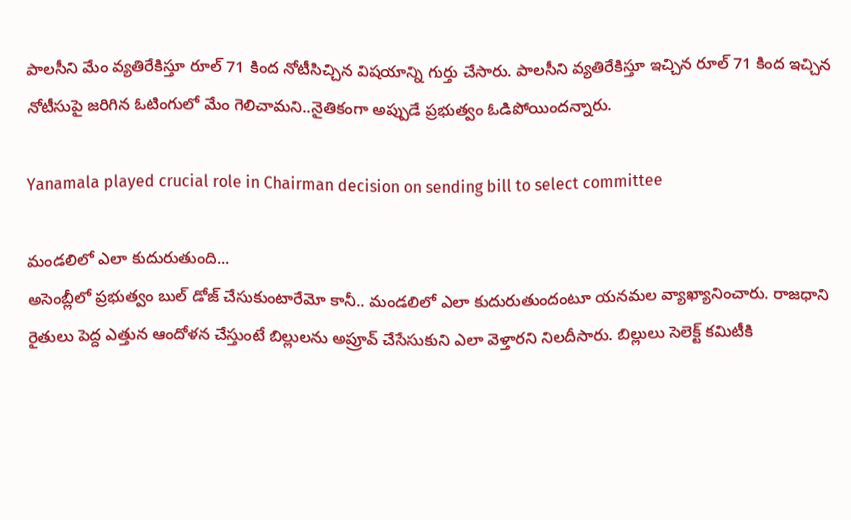పాలసీని మేం వ్యతిరేకిస్తూ రూల్ 71 కింద నోటీసిచ్చిన విషయాన్ని గుర్తు చేసారు. పాలసీని వ్యతిరేకిస్తూ ఇచ్చిన రూల్ 71 కింద ఇచ్చిన నోటీసుపై జరిగిన ఓటింగులో మేం గెలిచామని..నైతికంగా అప్పుడే ప్రభుత్వం ఓడిపోయిందన్నారు.

Yanamala played crucial role in Chairman decision on sending bill to select committee

మండలిలో ఎలా కుదురుతుంది...
అసెంబ్లీలో ప్రభుత్వం బుల్ డోజ్ చేసుకుంటారేమో కానీ.. మండలిలో ఎలా కుదురుతుందంటూ యనమల వ్యాఖ్యానించారు. రాజధాని రైతులు పెద్ద ఎత్తున ఆందోళన చేస్తుంటే బిల్లులను అప్రూవ్ చేసేసుకుని ఎలా వెళ్తారని నిలదీసారు. బిల్లులు సెలెక్ట్ కమిటీకి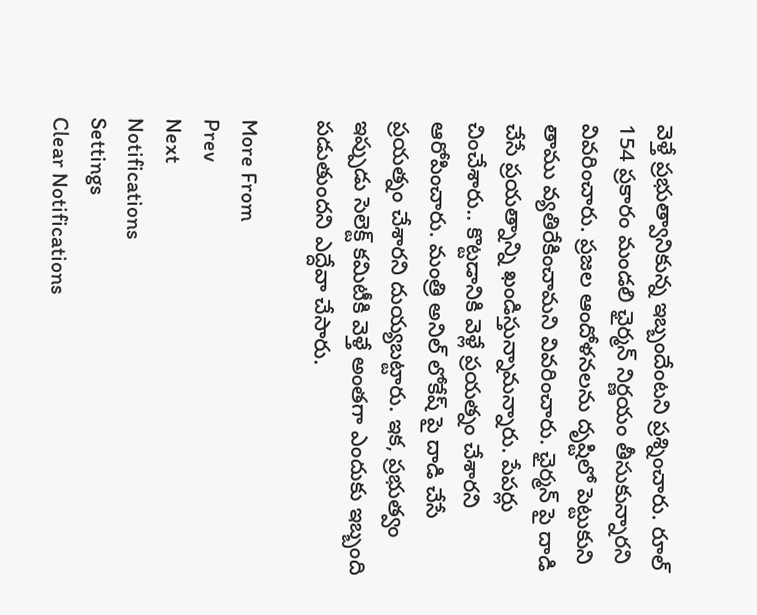వెళ్తే ప్రభుత్వానికున్న ఇబ్బందేంటని ప్రశ్నించారు. రూల్ 154 ప్రకారం మండలి ఛైర్మన్ నిర్ణయం తీసుకున్నారని వివరించారు. ప్రజల ఆందోళనలను దృష్టిలో పెట్టుకుని తాము వ్యతిరేకించామని వివరించారు. ఛైర్మన్ పై దాడి చేసే ప్రయత్నాన్ని ఖండిస్తున్నామన్నారు. పేపర్లు చించేశారు.. కొట్టడానికి వెళ్లే ప్రయత్నం చేశారని ఆరోపించారు. మంత్రి అనిల్ లోకేష్ పై దాడి చేసే ప్రయత్నం చేశారని దుయ్యబట్టారు. ఇక, ప్రభుత్వం ఇప్పుడు సెలెక్ట్ కమిటీకి వెళ్తే అంతగా ఎందుకు ఇబ్బంది పడుతుందని ఎద్దేవా చేసారు.

More From
Prev
Next
Notifications
Settings
Clear Notifications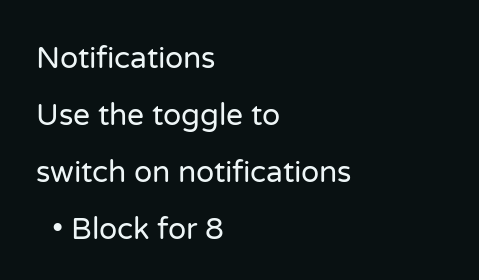Notifications
Use the toggle to switch on notifications
  • Block for 8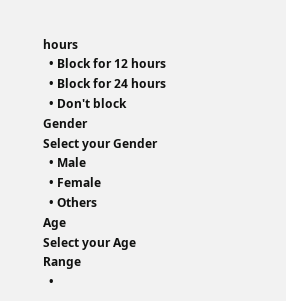hours
  • Block for 12 hours
  • Block for 24 hours
  • Don't block
Gender
Select your Gender
  • Male
  • Female
  • Others
Age
Select your Age Range
  •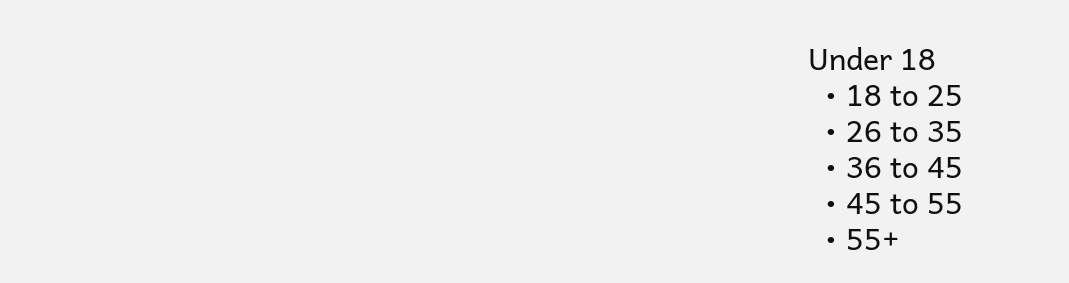Under 18
  • 18 to 25
  • 26 to 35
  • 36 to 45
  • 45 to 55
  • 55+